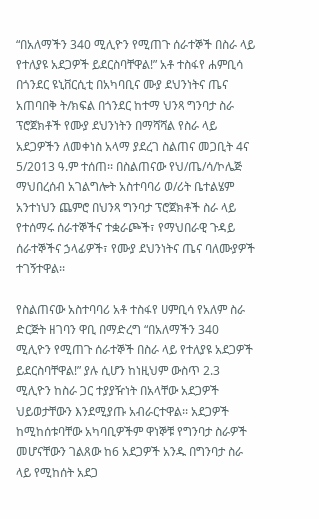“በአለማችን 340 ሚሊዮን የሚጠጉ ሰራተኞች በስራ ላይ የተለያዩ አደጋዎች ይደርስባቸዋል!” አቶ ተስፋየ ሐምቢሳ
በጎንደር ዩኒቨርሲቲ በአካባቢና ሙያ ደህንነትና ጤና አጠባበቅ ት/ክፍል በጎንደር ከተማ ህንጻ ግንባታ ስራ ፕሮጀክቶች የሙያ ደህንነትን በማሻሻል የስራ ላይ አደጋዎችን ለመቀነስ አላማ ያደረገ ስልጠና መጋቢት 4ና 5/2013 ዓ.ም ተሰጠ፡፡ በስልጠናው የህ/ጤ/ሳ/ኮሌጅ ማህበረሰብ አገልግሎት አስተባባሪ ወ/ሪት ቤተልሄም አንተነህን ጨምሮ በህንጻ ግንባታ ፕሮጀክቶች ስራ ላይ የተሰማሩ ሰራተኞችና ተቋራጮች፣ የማህበራዊ ጉዳይ ሰራተኞችና ኃላፊዎች፣ የሙያ ደህንነትና ጤና ባለሙያዎች ተገኝተዋል፡፡

የስልጠናው አስተባባሪ አቶ ተስፋየ ሀምቢሳ የአለም ስራ ድርጅት ዘገባን ዋቢ በማድረግ “በአለማችን 340 ሚሊዮን የሚጠጉ ሰራተኞች በስራ ላይ የተለያዩ አደጋዎች ይደርስባቸዋል!” ያሉ ሲሆን ከነዚህም ውስጥ 2.3 ሚሊዮን ከስራ ጋር ተያያዥነት በአላቸው አደጋዎች ህይወታቸውን እንደሚያጡ አብራርተዋል፡፡ አደጋዎች ከሚከሰቱባቸው አካባቢዎችም ዋነኞቹ የግንባታ ስራዎች መሆናቸውን ገልጸው ከ6 አደጋዎች አንዱ በግንባታ ስራ ላይ የሚከሰት አደጋ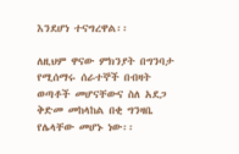እንደሆነ ተናግረዋል፡፡

ለዚህም ዋናው ምክንያት በግንባታ የሚሰማሩ ሰራተኞች በብዛት ወጣቶች መሆናቸውና ስለ አደጋ ቅድመ መከላከል በቂ ግንዛቤ የሌላቸው መሆኑ ነው፡፡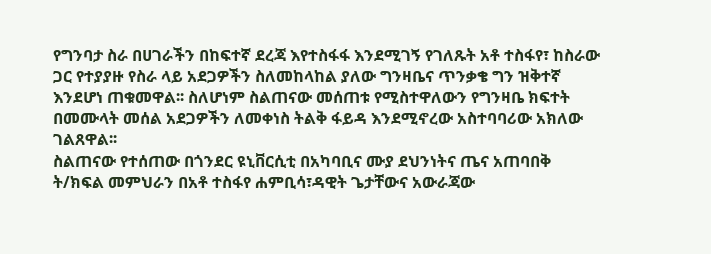የግንባታ ስራ በሀገራችን በከፍተኛ ደረጃ እየተስፋፋ እንደሚገኝ የገለጹት አቶ ተስፋየ፣ ከስራው ጋር የተያያዙ የስራ ላይ አደጋዎችን ስለመከላከል ያለው ግንዛቤና ጥንቃቄ ግን ዝቅተኛ እንደሆነ ጠቁመዋል፡፡ ስለሆነም ስልጠናው መሰጠቱ የሚስተዋለውን የግንዛቤ ክፍተት በመሙላት መሰል አደጋዎችን ለመቀነስ ትልቅ ፋይዳ እንደሚኖረው አስተባባሪው አክለው ገልጸዋል፡፡
ስልጠናው የተሰጠው በጎንደር ዩኒቨርሲቲ በአካባቢና ሙያ ደህንነትና ጤና አጠባበቅ ት/ክፍል መምህራን በአቶ ተስፋየ ሐምቢሳ፣ዳዊት ጌታቸውና አውራጃው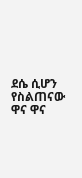ደሴ ሲሆን የስልጠናው ዋና ዋና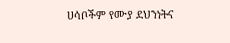ሀሳቦችም የሙያ ደህንነትና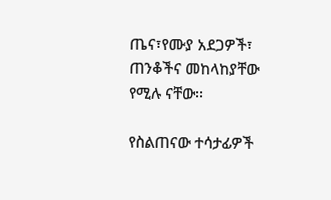ጤና፣የሙያ አደጋዎች፣ ጠንቆችና መከላከያቸው የሚሉ ናቸው፡፡

የስልጠናው ተሳታፊዎች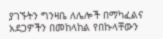ያገኙትን ግንዛቤ ለሌሎች በማካፈልና አደጋዎችን በመከላከል የበኩላቸውን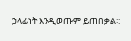ኃላፊነት እንዲወጡም ይጠበቃል፡: